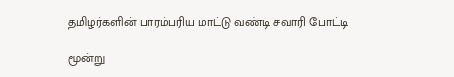தமிழர்களின் பாரம்பரிய மாட்டு வண்டி சவாரி போட்டி

மூன்று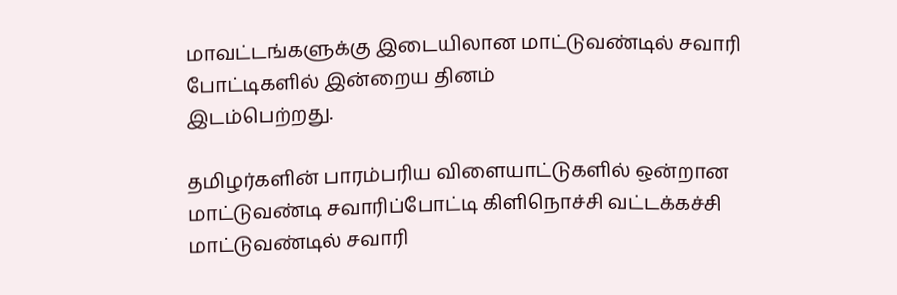மாவட்டங்களுக்கு இடையிலான மாட்டுவண்டில் சவாரி போட்டிகளில் இன்றைய தினம்
இடம்பெற்றது.

தமிழர்களின் பாரம்பரிய விளையாட்டுகளில் ஒன்றான மாட்டுவண்டி சவாரிப்போட்டி கிளிநொச்சி வட்டக்கச்சி மாட்டுவண்டில் சவாரி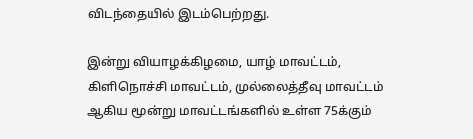விடந்தையில் இடம்பெற்றது.

இன்று வியாழக்கிழமை, யாழ் மாவட்டம், கிளிநொச்சி மாவட்டம், முல்லைத்தீவு மாவட்டம் ஆகிய மூன்று மாவட்டங்களில் உள்ள 75க்கும்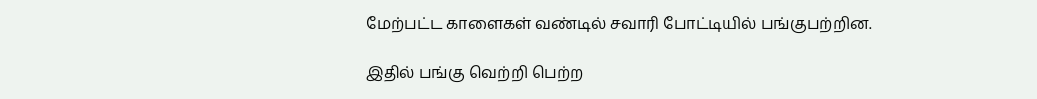மேற்பட்ட காளைகள் வண்டில் சவாரி போட்டியில் பங்குபற்றின.

இதில் பங்கு வெற்றி பெற்ற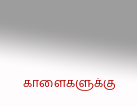காளைகளுக்கு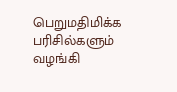பெறுமதிமிக்க பரிசில்களும் வழங்கி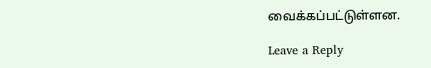வைக்கப்பட்டுள்ளன.

Leave a Reply